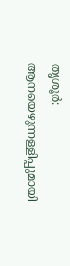തൃശൂര്‍: ആനയെഴുന്നള്ളിപ്പുമായി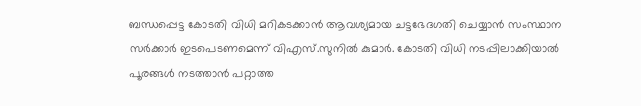ബന്ധപ്പെട്ട കോടതി വിധി മറികടക്കാന്‍ ആവശ്യമായ ചട്ടഭേദഗതി ചെയ്യാന്‍ സംസ്ഥാന സര്‍ക്കാര്‍ ഇടപെടണമെന്ന് വിഎസ്.സുനില്‍ കുമാര്‍. കോടതി വിധി നടപ്പിലാക്കിയാല്‍ പൂരങ്ങള്‍ നടത്താന്‍ പറ്റാത്ത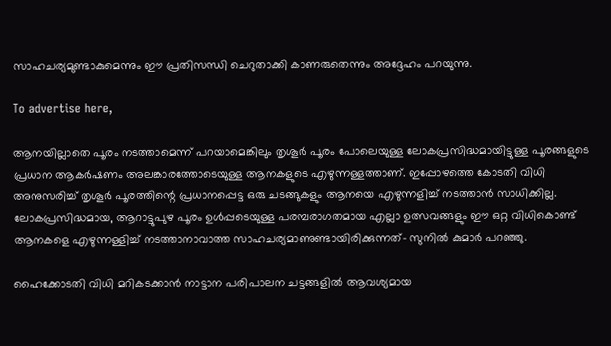സാഹചര്യമുണ്ടാകുമെന്നും ഈ പ്രതിസന്ധി ചെറുതാക്കി കാണരുതെന്നും അദ്ദേഹം പറയുന്നു.

To advertise here,

ആനയില്ലാതെ പൂരം നടത്താമെന്ന് പറയാമെങ്കിലും തൃശൂര്‍ പൂരം പോലെയുള്ള ലോകപ്രസിദ്ധമായിട്ടുള്ള പൂരങ്ങളുടെ പ്രധാന ആകര്‍ഷണം അലങ്കാരത്തോടെയുള്ള ആനകളുടെ എഴുന്നള്ളത്താണ്. ഇപ്പോഴത്തെ കോടതി വിധി അനുസരിച്ച് തൃശൂര്‍ പൂരത്തിന്റെ പ്രധാനപ്പെട്ട ഒരു ചടങ്ങുകളും ആനയെ എഴുന്നളിച്ച് നടത്താന്‍ സാധിക്കില്ല. ലോകപ്രസിദ്ധമായ, ആറാട്ടുപുഴ പൂരം ഉള്‍പ്പടെയുള്ള പരമ്പരാഗതമായ എല്ലാ ഉത്സവങ്ങളും ഈ ഒറ്റ വിധികൊണ്ട് ആനകളെ എഴുന്നള്ളിച്ച് നടത്താനാവാത്ത സാഹചര്യമാണുണ്ടായിരിക്കുന്നത്- സുനില്‍ കുമാര്‍ പറഞ്ഞു.

ഹൈക്കോടതി വിധി മറികടക്കാന്‍ നാട്ടാന പരിപാലന ചട്ടങ്ങളില്‍ ആവശ്യമായ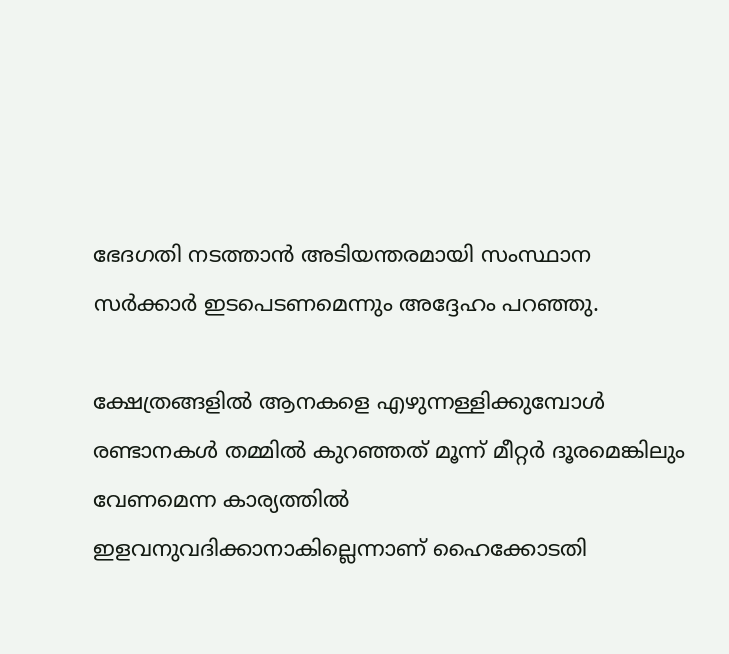ഭേദഗതി നടത്താന്‍ അടിയന്തരമായി സംസ്ഥാന സര്‍ക്കാര്‍ ഇടപെടണമെന്നും അദ്ദേഹം പറഞ്ഞു.

ക്ഷേത്രങ്ങളില്‍ ആനകളെ എഴുന്നള്ളിക്കുമ്പോള്‍ രണ്ടാനകള്‍ തമ്മില്‍ കുറഞ്ഞത് മൂന്ന് മീറ്റര്‍ ദൂരമെങ്കിലും വേണമെന്ന കാര്യത്തില്‍ ഇളവനുവദിക്കാനാകില്ലെന്നാണ് ഹൈക്കോടതി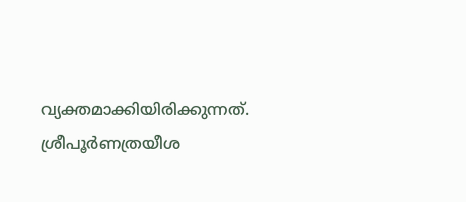വ്യക്തമാക്കിയിരിക്കുന്നത്. ശ്രീപൂര്‍ണത്രയീശ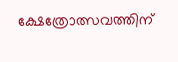ക്ഷേത്രോത്സവത്തിന്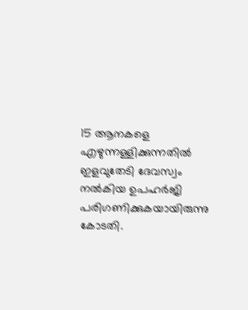15 ആനകളെ എഴുന്നള്ളിക്കുന്നതില്‍ ഇളവുതേടി ദേവസ്വം നല്‍കിയ ഉപഹര്‍ജി പരിഗണിക്കുകയായിരുന്നു കോടതി.